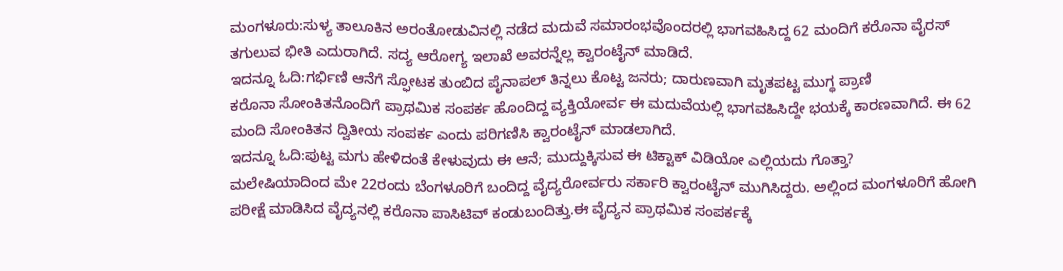ಮಂಗಳೂರು:ಸುಳ್ಯ ತಾಲೂಕಿನ ಅರಂತೋಡುವಿನಲ್ಲಿ ನಡೆದ ಮದುವೆ ಸಮಾರಂಭವೊಂದರಲ್ಲಿ ಭಾಗವಹಿಸಿದ್ದ 62 ಮಂದಿಗೆ ಕರೊನಾ ವೈರಸ್ ತಗುಲುವ ಭೀತಿ ಎದುರಾಗಿದೆ. ಸದ್ಯ ಆರೋಗ್ಯ ಇಲಾಖೆ ಅವರನ್ನೆಲ್ಲ ಕ್ವಾರಂಟೈನ್ ಮಾಡಿದೆ.
ಇದನ್ನೂ ಓದಿ:ಗರ್ಭಿಣಿ ಆನೆಗೆ ಸ್ಫೋಟಕ ತುಂಬಿದ ಪೈನಾಪಲ್ ತಿನ್ನಲು ಕೊಟ್ಟ ಜನರು; ದಾರುಣವಾಗಿ ಮೃತಪಟ್ಟ ಮುಗ್ಧ ಪ್ರಾಣಿ
ಕರೊನಾ ಸೋಂಕಿತನೊಂದಿಗೆ ಪ್ರಾಥಮಿಕ ಸಂಪರ್ಕ ಹೊಂದಿದ್ದ ವ್ಯಕ್ತಿಯೋರ್ವ ಈ ಮದುವೆಯಲ್ಲಿ ಭಾಗವಹಿಸಿದ್ದೇ ಭಯಕ್ಕೆ ಕಾರಣವಾಗಿದೆ. ಈ 62 ಮಂದಿ ಸೋಂಕಿತನ ದ್ವಿತೀಯ ಸಂಪರ್ಕ ಎಂದು ಪರಿಗಣಿಸಿ ಕ್ವಾರಂಟೈನ್ ಮಾಡಲಾಗಿದೆ.
ಇದನ್ನೂ ಓದಿ:ಪುಟ್ಟ ಮಗು ಹೇಳಿದಂತೆ ಕೇಳುವುದು ಈ ಆನೆ; ಮುದ್ದುಕ್ಕಿಸುವ ಈ ಟಿಕ್ಟಾಕ್ ವಿಡಿಯೋ ಎಲ್ಲಿಯದು ಗೊತ್ತಾ?
ಮಲೇಷಿಯಾದಿಂದ ಮೇ 22ರಂದು ಬೆಂಗಳೂರಿಗೆ ಬಂದಿದ್ದ ವೈದ್ಯರೋರ್ವರು ಸರ್ಕಾರಿ ಕ್ವಾರಂಟೈನ್ ಮುಗಿಸಿದ್ದರು. ಅಲ್ಲಿಂದ ಮಂಗಳೂರಿಗೆ ಹೋಗಿ ಪರೀಕ್ಷೆ ಮಾಡಿಸಿದ ವೈದ್ಯನಲ್ಲಿ ಕರೊನಾ ಪಾಸಿಟಿವ್ ಕಂಡುಬಂದಿತ್ತು.ಈ ವೈದ್ಯನ ಪ್ರಾಥಮಿಕ ಸಂಪರ್ಕಕ್ಕೆ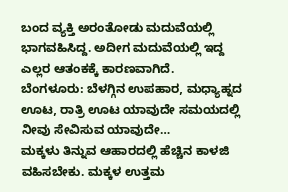ಬಂದ ವ್ಯಕ್ತಿ ಅರಂತೋಡು ಮದುವೆಯಲ್ಲಿ ಭಾಗವಹಿಸಿದ್ದ. ಅದೀಗ ಮದುವೆಯಲ್ಲಿ ಇದ್ದ ಎಲ್ಲರ ಆತಂಕಕ್ಕೆ ಕಾರಣವಾಗಿದೆ.
ಬೆಂಗಳೂರು: ಬೆಳಗ್ಗಿನ ಉಪಹಾರ, ಮಧ್ಯಾಹ್ನದ ಊಟ, ರಾತ್ರಿ ಊಟ ಯಾವುದೇ ಸಮಯದಲ್ಲಿ ನೀವು ಸೇವಿಸುವ ಯಾವುದೇ…
ಮಕ್ಕಳು ತಿನ್ನುವ ಆಹಾರದಲ್ಲಿ ಹೆಚ್ಚಿನ ಕಾಳಜಿ ವಹಿಸಬೇಕು. ಮಕ್ಕಳ ಉತ್ತಮ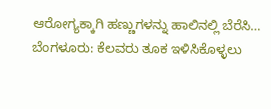ಆರೋಗ್ಯಕ್ಕಾಗಿ ಹಣ್ಣುಗಳನ್ನು ಹಾಲಿನಲ್ಲಿ ಬೆರೆಸಿ…
ಬೆಂಗಳೂರು: ಕೆಲವರು ತೂಕ ಇಳಿಸಿಕೊಳ್ಳಲು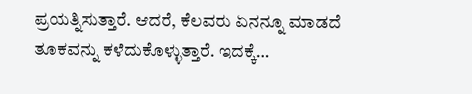ಪ್ರಯತ್ನಿಸುತ್ತಾರೆ. ಆದರೆ, ಕೆಲವರು ಏನನ್ನೂ ಮಾಡದೆ ತೂಕವನ್ನು ಕಳೆದುಕೊಳ್ಳುತ್ತಾರೆ. ಇದಕ್ಕೆ…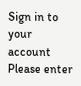Sign in to your account
Please enter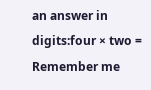an answer in digits:four × two =
Remember me